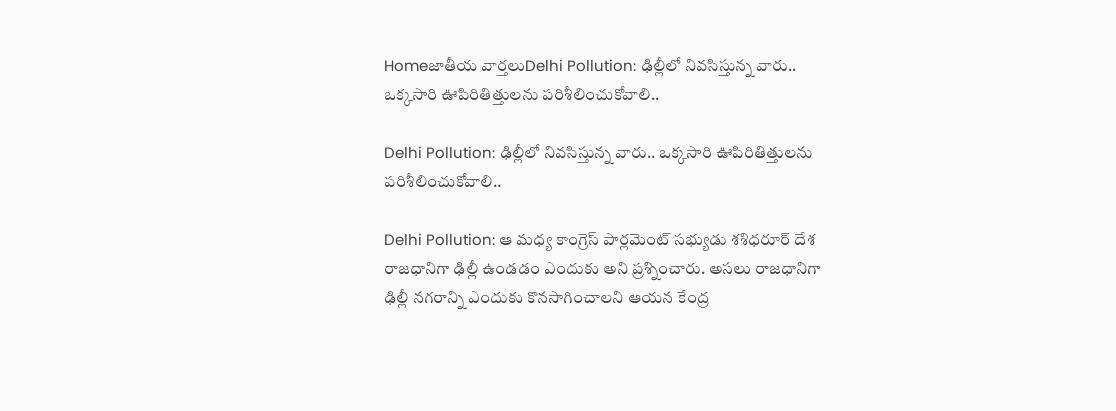Homeజాతీయ వార్తలుDelhi Pollution: ఢిల్లీలో నివసిస్తున్న వారు.. ఒక్కసారి ఊపిరితిత్తులను పరిశీలించుకోవాలి..

Delhi Pollution: ఢిల్లీలో నివసిస్తున్న వారు.. ఒక్కసారి ఊపిరితిత్తులను పరిశీలించుకోవాలి..

Delhi Pollution: ఆ మధ్య కాంగ్రెస్ పార్లమెంట్ సభ్యుడు శశిధరూర్ దేశ రాజధానిగా ఢిల్లీ ఉండడం ఎందుకు అని ప్రశ్నించారు. అసలు రాజధానిగా ఢిల్లీ నగరాన్ని ఎందుకు కొనసాగించాలని ఆయన కేంద్ర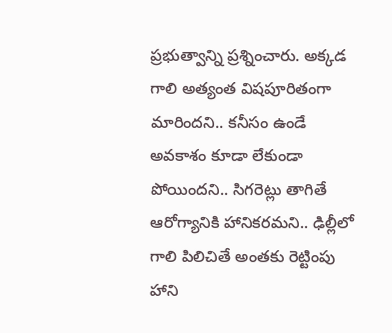ప్రభుత్వాన్ని ప్రశ్నించారు. అక్కడ గాలి అత్యంత విషపూరితంగా మారిందని.. కనీసం ఉండే అవకాశం కూడా లేకుండా పోయిందని.. సిగరెట్లు తాగితే ఆరోగ్యానికి హానికరమని.. ఢిల్లీలో గాలి పిలిచితే అంతకు రెట్టింపు హాని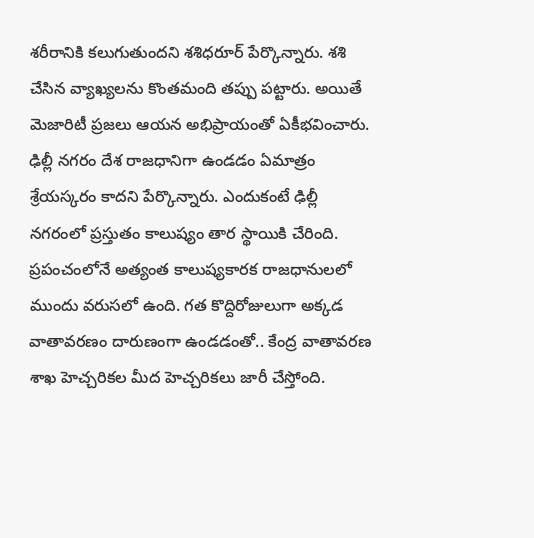శరీరానికి కలుగుతుందని శశిధరూర్ పేర్కొన్నారు. శశి చేసిన వ్యాఖ్యలను కొంతమంది తప్పు పట్టారు. అయితే మెజారిటీ ప్రజలు ఆయన అభిప్రాయంతో ఏకీభవించారు. ఢిల్లీ నగరం దేశ రాజధానిగా ఉండడం ఏమాత్రం శ్రేయస్కరం కాదని పేర్కొన్నారు. ఎందుకంటే ఢిల్లీ నగరంలో ప్రస్తుతం కాలుష్యం తార స్థాయికి చేరింది. ప్రపంచంలోనే అత్యంత కాలుష్యకారక రాజధానులలో ముందు వరుసలో ఉంది. గత కొద్దిరోజులుగా అక్కడ వాతావరణం దారుణంగా ఉండడంతో.. కేంద్ర వాతావరణ శాఖ హెచ్చరికల మీద హెచ్చరికలు జారీ చేస్తోంది.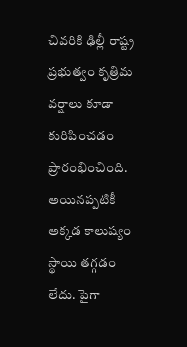చివరికి ఢిల్లీ రాష్ట్ర ప్రభుత్వం కృత్రిమ వర్షాలు కూడా కురిపించడం ప్రారంభించింది. అయినప్పటికీ అక్కడ కాలుష్యం స్థాయి తగ్గడం లేదు. పైగా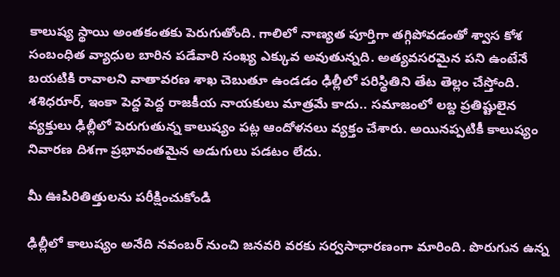కాలుష్య స్థాయి అంతకంతకు పెరుగుతోంది. గాలిలో నాణ్యత పూర్తిగా తగ్గిపోవడంతో శ్వాస కోశ సంబంధిత వ్యాధుల బారిన పడేవారి సంఖ్య ఎక్కువ అవుతున్నది. అత్యవసరమైన పని ఉంటేనే బయటికి రావాలని వాతావరణ శాఖ చెబుతూ ఉండడం ఢిల్లీలో పరిస్థితిని తేట తెల్లం చేస్తోంది. శశిధరూర్, ఇంకా పెద్ద పెద్ద రాజకీయ నాయకులు మాత్రమే కాదు.. సమాజంలో లబ్ద ప్రతిష్టులైన వ్యక్తులు ఢిల్లీలో పెరుగుతున్న కాలుష్యం పట్ల ఆందోళనలు వ్యక్తం చేశారు. అయినప్పటికీ కాలుష్యం నివారణ దిశగా ప్రభావంతమైన అడుగులు పడటం లేదు.

మీ ఊపిరితిత్తులను పరీక్షించుకోండి

ఢిల్లీలో కాలుష్యం అనేది నవంబర్ నుంచి జనవరి వరకు సర్వసాధారణంగా మారింది. పొరుగున ఉన్న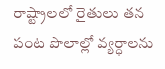రాష్ట్రాలలో రైతులు తన పంట పొలాల్లో వ్యర్ధాలను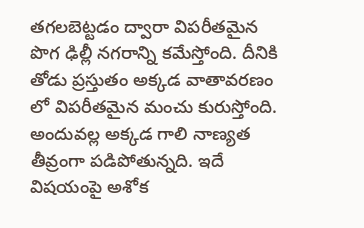తగలబెట్టడం ద్వారా విపరీతమైన పొగ ఢిల్లీ నగరాన్ని కమేస్తోంది. దీనికి తోడు ప్రస్తుతం అక్కడ వాతావరణం లో విపరీతమైన మంచు కురుస్తోంది. అందువల్ల అక్కడ గాలి నాణ్యత తీవ్రంగా పడిపోతున్నది. ఇదే విషయంపై అశోక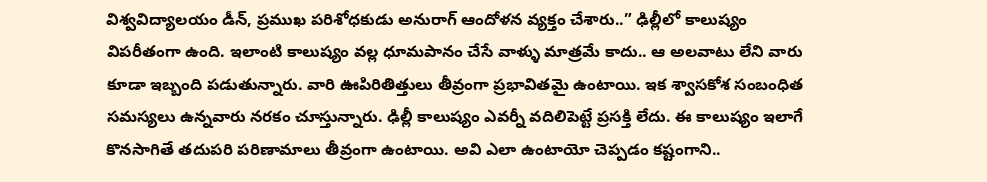విశ్వవిద్యాలయం డీన్, ప్రముఖ పరిశోధకుడు అనురాగ్ ఆందోళన వ్యక్తం చేశారు..” ఢిల్లీలో కాలుష్యం విపరీతంగా ఉంది. ఇలాంటి కాలుష్యం వల్ల ధూమపానం చేసే వాళ్ళు మాత్రమే కాదు.. ఆ అలవాటు లేని వారు కూడా ఇబ్బంది పడుతున్నారు. వారి ఊపిరితిత్తులు తీవ్రంగా ప్రభావితమై ఉంటాయి. ఇక శ్వాసకోశ సంబంధిత సమస్యలు ఉన్నవారు నరకం చూస్తున్నారు. ఢిల్లీ కాలుష్యం ఎవర్నీ వదిలిపెట్టే ప్రసక్తి లేదు. ఈ కాలుష్యం ఇలాగే కొనసాగితే తదుపరి పరిణామాలు తీవ్రంగా ఉంటాయి. అవి ఎలా ఉంటాయో చెప్పడం కష్టంగాని..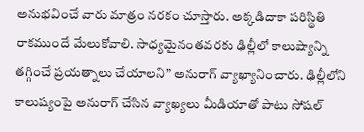అనుభవించే వారు మాత్రం నరకం చూస్తారు. అక్కడిదాకా పరిస్థితి రాకముందే మేలుకోవాలి. సాధ్యమైనంతవరకు ఢిల్లీలో కాలుష్యాన్ని తగ్గించే ప్రయత్నాలు చేయాలని” అనురాగ్ వ్యాఖ్యానించారు. ఢిల్లీలోని కాలుష్యంపై అనురాగ్ చేసిన వ్యాఖ్యలు మీడియాతో పాటు సోషల్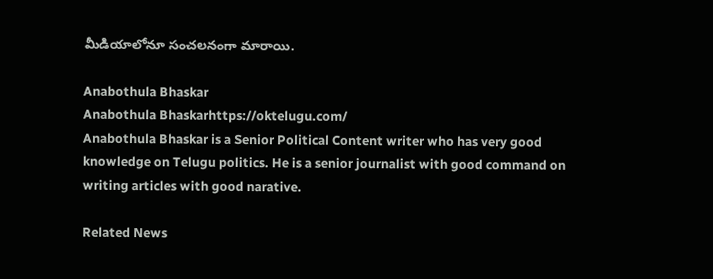మీడియాలోనూ సంచలనంగా మారాయి.

Anabothula Bhaskar
Anabothula Bhaskarhttps://oktelugu.com/
Anabothula Bhaskar is a Senior Political Content writer who has very good knowledge on Telugu politics. He is a senior journalist with good command on writing articles with good narative.

Related News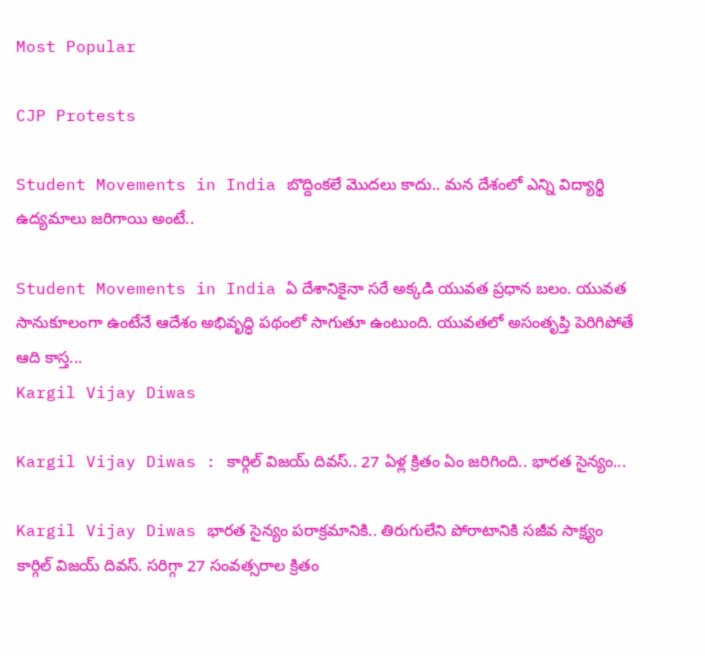Most Popular

CJP Protests

Student Movements in India బొద్దింకలే మొదలు కాదు.. మన దేశంలో ఎన్ని విద్యార్థి ఉద్యమాలు జరిగాయి అంటే..

Student Movements in India ఏ దేశానికైనా సరే అక్కడి యువత ప్రధాన బలం. యువత సానుకూలంగా ఉంటేనే ఆదేశం అభివృద్ధి పథంలో సాగుతూ ఉంటుంది. యువతలో అసంతృప్తి పెరిగిపోతే ఆది కాస్త...
Kargil Vijay Diwas

Kargil Vijay Diwas : కార్గిల్ విజయ్ దివస్.. 27 ఏళ్ల క్రితం ఏం జరిగింది.. భారత సైన్యం...

Kargil Vijay Diwas భారత సైన్యం పరాక్రమానికి.. తిరుగులేని పోరాటానికి సజీవ సాక్ష్యం కార్గిల్ విజయ్ దివస్. సరిగ్గా 27 సంవత్సరాల క్రితం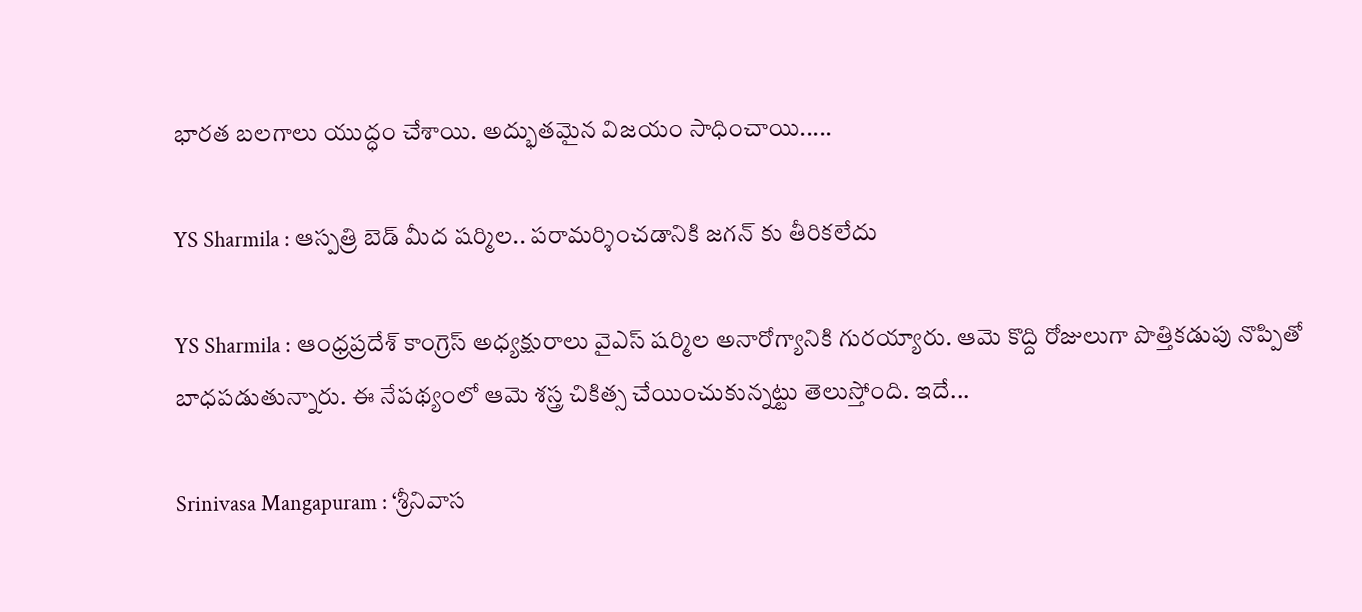భారత బలగాలు యుద్ధం చేశాయి. అద్భుతమైన విజయం సాధించాయి.....

YS Sharmila : ఆస్పత్రి బెడ్ మీద షర్మిల.. పరామర్శించడానికి జగన్ కు తీరికలేదు

YS Sharmila : ఆంధ్రప్రదేశ్ కాంగ్రెస్ అధ్యక్షురాలు వైఎస్ షర్మిల అనారోగ్యానికి గురయ్యారు. ఆమె కొద్ది రోజులుగా పొత్తికడుపు నొప్పితో బాధపడుతున్నారు. ఈ నేపథ్యంలో ఆమె శస్త్ర చికిత్స చేయించుకున్నట్టు తెలుస్తోంది. ఇదే...

Srinivasa Mangapuram : ‘శ్రీనివాస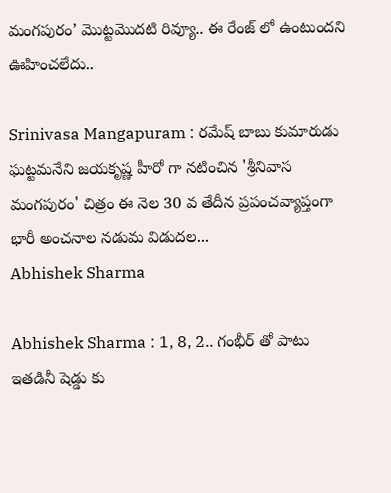మంగపురం’ మొట్టమొదటి రివ్యూ.. ఈ రేంజ్ లో ఉంటుందని ఊహించలేదు..

Srinivasa Mangapuram : రమేష్ బాబు కుమారుడు ఘట్టమనేని జయకృష్ణ హీరో గా నటించిన 'శ్రీనివాస మంగపురం' చిత్రం ఈ నెల 30 వ తేదీన ప్రపంచవ్యాప్తంగా భారీ అంచనాల నడుమ విడుదల...
Abhishek Sharma

Abhishek Sharma : 1, 8, 2.. గంభీర్ తో పాటు ఇతడినీ షెడ్డు కు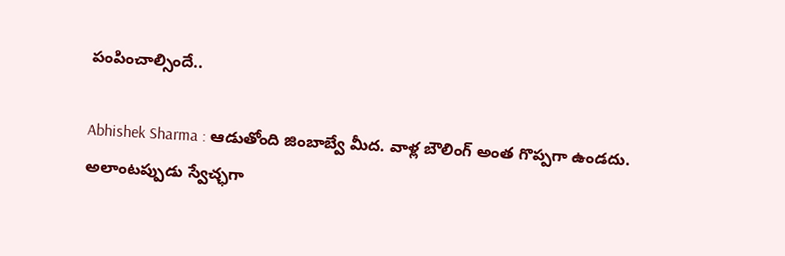పంపించాల్సిందే..

Abhishek Sharma : ఆడుతోంది జింబాబ్వే మీద. వాళ్ల బౌలింగ్ అంత గొప్పగా ఉండదు. అలాంటప్పుడు స్వేచ్ఛగా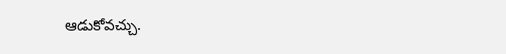ఆడుకోవచ్చు.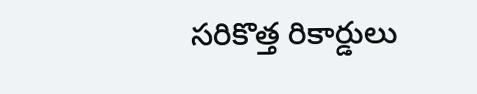సరికొత్త రికార్డులు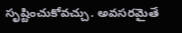సృష్టించుకోవచ్చు. అవసరమైతే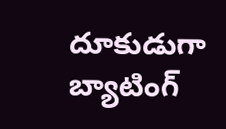దూకుడుగా బ్యాటింగ్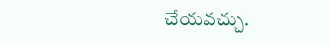చేయవచ్చు.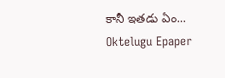కానీ ఇతడు ఏం...
Oktelugu Epaper